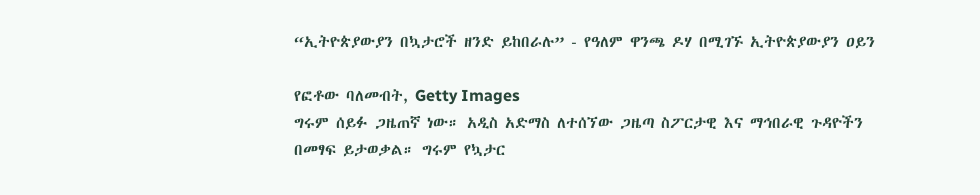“ኢትዮጵያውያን በኳታሮች ዘንድ ይከበራሉ” - የዓለም ዋንጫ ዶሃ በሚገኙ ኢትዮጵያውያን ዐይን

የፎቶው ባለመብት, Getty Images
ግሩም ሰይፉ ጋዜጠኛ ነው። አዲስ አድማስ ለተሰኘው ጋዜጣ ስፖርታዊ እና ማኅበራዊ ጉዳዮችን በመፃፍ ይታወቃል። ግሩም የኳታር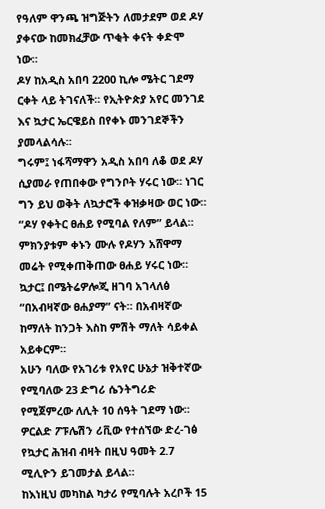የዓለም ዋንጫ ዝግጅትን ለመታደም ወደ ዶሃ ያቀናው ከመክፈቻው ጥቂት ቀናት ቀድሞ ነው።
ዶሃ ከአዲስ አበባ 2200 ኪሎ ሜትር ገደማ ርቀት ላይ ትገናለች። የኢትዮጵያ አየር መንገደ እና ኳታር ኤርዌይስ በየቀኑ መንገደኞችን ያመላልሳሉ።
ግሩም፤ ነፋሻማዋን አዲስ አበባ ለቆ ወደ ዶሃ ሲያመራ የጠበቀው የግንቦት ሃሩር ነው። ነገር ግን ይህ ወቅት ለኳታሮች ቀዝቃዛው ወር ነው።
“ዶሃ የቀትር ፀሐይ የሚባል የለም” ይላል። ምክንያቱም ቀኑን ሙሉ የዶሃን አሸዋማ መሬት የሚቀጠቅጠው ፀሐይ ሃሩር ነው።
ኳታር፤ በሜትሬዎሎጂ ዘገባ አገላለፅ “በአብዛኛው ፀሐያማ” ናት። በአብዛኛው ከማለት ከንጋት እስከ ምሽት ማለት ሳይቀል አይቀርም።
አሁን ባለው የአገሪቱ የአየር ሁኔታ ዝቅተኛው የሚባለው 23 ድግሪ ሴንትግሪድ የሚጀምረው ለሊት 10 ሰዓት ገደማ ነው።
ዎርልድ ፖፑሌሽን ሪቪው የተሰኘው ድረ-ገፅ የኳታር ሕዝብ ብዛት በዚህ ዓመት 2.7 ሚሊዮን ይገመታል ይላል።
ከእነዚህ መካከል ካታሪ የሚባሉት አረቦች 15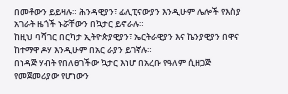በመቶውን ይይዛሉ። ሕንዳዊያን፣ ፊሊፒናውያን እንዲሁም ሌሎች የእስያ አገራት ዜጎች ኑሯቸውን በኳታር ይኖራሉ።
ከዚህ ባሻገር በርካታ ኢትዮጵያዊያን፣ ኤርትራዊያን እና ኬንያዊያን በዋና ከተማዋ ዶሃ እንዲሁም በአር ራያን ይገኛሉ።
በነዳጅ ሃብት የበለፀገችው ኳታር እነሆ በአረቡ የዓለም ሲዘጋጅ የመጀመሪያው የሆነውን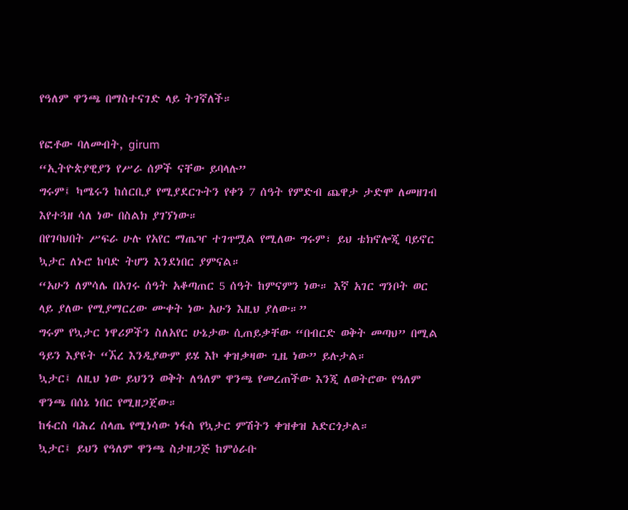የዓለም ዋንጫ በማስተናገድ ላይ ትገኛለች።

የፎቶው ባለመብት, girum
“ኢትዮጵያዊያን የሥራ ሰዎች ናቸው ይባላሉ”
ግሩም፤ ካሜሩን ከሰርቢያ የሚያደርጉትን የቀን 7 ሰዓት የምድብ ጨዋታ ታድሞ ለመዘገብ እየተጓዘ ሳለ ነው በስልክ ያገኘነው።
በየገባህበት ሥፍራ ሁሉ የአየር ማጤዣ ተገጥሟል የሚለው ግሩም፣ ይህ ቴክኖሎጂ ባይኖር ኳታር ለኑሮ ከባድ ትሆን እንደነበር ያምናል።
“አሁን ለምሳሌ በአገሩ ሰዓት አቆጣጠር 5 ሰዓት ከምናምን ነው። እኛ አገር ግንቦት ወር ላይ ያለው የሚያማርረው ሙቀት ነው አሁን እዚህ ያለው።”
ግሩም የኳታር ነዋሪዎችን ስለአየር ሁኔታው ሲጠይቃቸው “በብርድ ወቅት መጣህ” በሚል ዓይን እያዩት “ኧረ እንዲያውም ይሄ እኮ ቀዝቃዛው ጊዜ ነው” ይሉታል።
ኳታር፤ ለዚህ ነው ይህንን ወቅት ለዓለም ዋንጫ የመረጠችው እንጂ ለወትሮው የዓለም ዋንጫ በሰኔ ነበር የሚዘጋጀው።
ከፋርስ ባሕረ ሰላጤ የሚነሳው ነፋስ የኳታር ምሽትን ቀዝቀዝ አድርጎታል።
ኳታር፤ ይህን የዓለም ዋንጫ ስታዘጋጅ ከምዕራቡ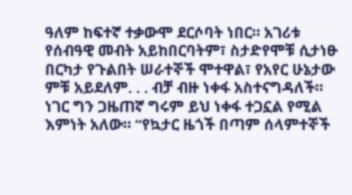ዓለም ከፍተኛ ተቃውሞ ደርሶባት ነበር። አገሪቱ የሰብዓዊ መብት አይከበርባትም፣ ስታድየሞቹ ሲታነፁ በርካታ የጉልበት ሠራተኞች ሞተዋል፣ የአየር ሁኔታው ምቹ አይደለም. . . ብቻ ብዙ ነቀፋ አስተናግዳለች።
ነገር ግን ጋዜጠኛ ግሩም ይህ ነቀፋ ተጋኗል የሚል እምነት አለው። “የኳታር ዜጎች በጣም ሰላምተኞች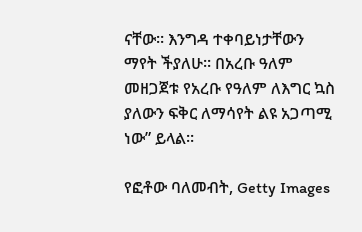ናቸው። እንግዳ ተቀባይነታቸውን ማየት ችያለሁ። በአረቡ ዓለም መዘጋጀቱ የአረቡ የዓለም ለእግር ኳስ ያለውን ፍቅር ለማሳየት ልዩ አጋጣሚ ነው” ይላል።

የፎቶው ባለመብት, Getty Images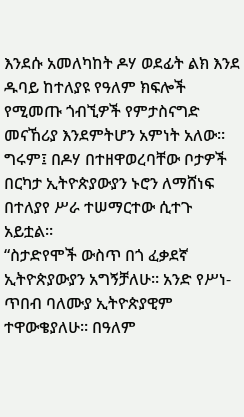እንደሱ አመለካከት ዶሃ ወደፊት ልክ እንደ ዱባይ ከተለያዩ የዓለም ክፍሎች የሚመጡ ጎብኚዎች የምታስናግድ መናኸሪያ እንደምትሆን አምነት አለው።
ግሩም፤ በዶሃ በተዘዋወረባቸው ቦታዎች በርካታ ኢትዮጵያውያን ኑሮን ለማሸነፍ በተለያየ ሥራ ተሠማርተው ሲተጉ አይቷል።
“ስታድየሞች ውስጥ በጎ ፈቃደኛ ኢትዮጵያውያን አግኝቻለሁ። አንድ የሥነ-ጥበብ ባለሙያ ኢትዮጵያዊም ተዋውቄያለሁ። በዓለም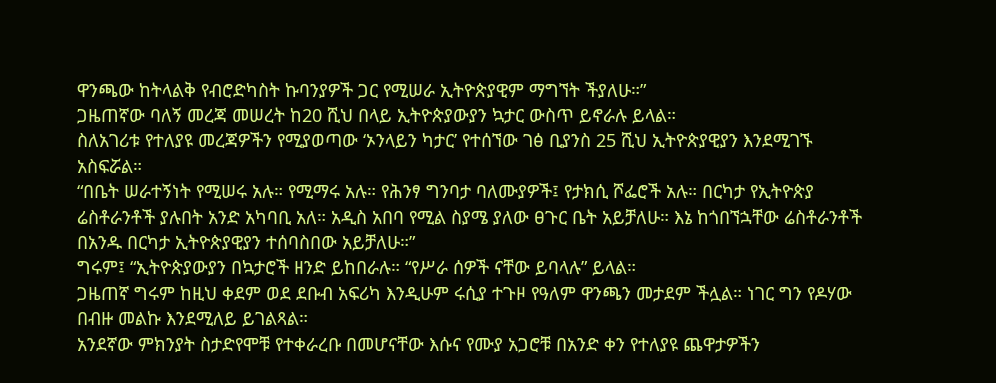ዋንጫው ከትላልቅ የብሮድካስት ኩባንያዎች ጋር የሚሠራ ኢትዮጵያዊም ማግኘት ችያለሁ።”
ጋዜጠኛው ባለኝ መረጃ መሠረት ከ20 ሺህ በላይ ኢትዮጵያውያን ኳታር ውስጥ ይኖራሉ ይላል።
ስለአገሪቱ የተለያዩ መረጃዎችን የሚያወጣው ‘ኦንላይን ካታር’ የተሰኘው ገፅ ቢያንስ 25 ሺህ ኢትዮጵያዊያን እንደሚገኙ አስፍሯል።
“በቤት ሠራተኝነት የሚሠሩ አሉ። የሚማሩ አሉ። የሕንፃ ግንባታ ባለሙያዎች፤ የታክሲ ሾፌሮች አሉ። በርካታ የኢትዮጵያ ሬስቶራንቶች ያሉበት አንድ አካባቢ አለ። አዲስ አበባ የሚል ስያሜ ያለው ፀጉር ቤት አይቻለሁ። እኔ ከጎበኘኋቸው ሬስቶራንቶች በአንዱ በርካታ ኢትዮጵያዊያን ተሰባስበው አይቻለሁ።”
ግሩም፤ “ኢትዮጵያውያን በኳታሮች ዘንድ ይከበራሉ። “የሥራ ሰዎች ናቸው ይባላሉ” ይላል።
ጋዜጠኛ ግሩም ከዚህ ቀደም ወደ ደቡብ አፍሪካ እንዲሁም ሩሲያ ተጉዞ የዓለም ዋንጫን መታደም ችሏል። ነገር ግን የዶሃው በብዙ መልኩ እንደሚለይ ይገልጻል።
አንደኛው ምክንያት ስታድየሞቹ የተቀራረቡ በመሆናቸው እሱና የሙያ አጋሮቹ በአንድ ቀን የተለያዩ ጨዋታዎችን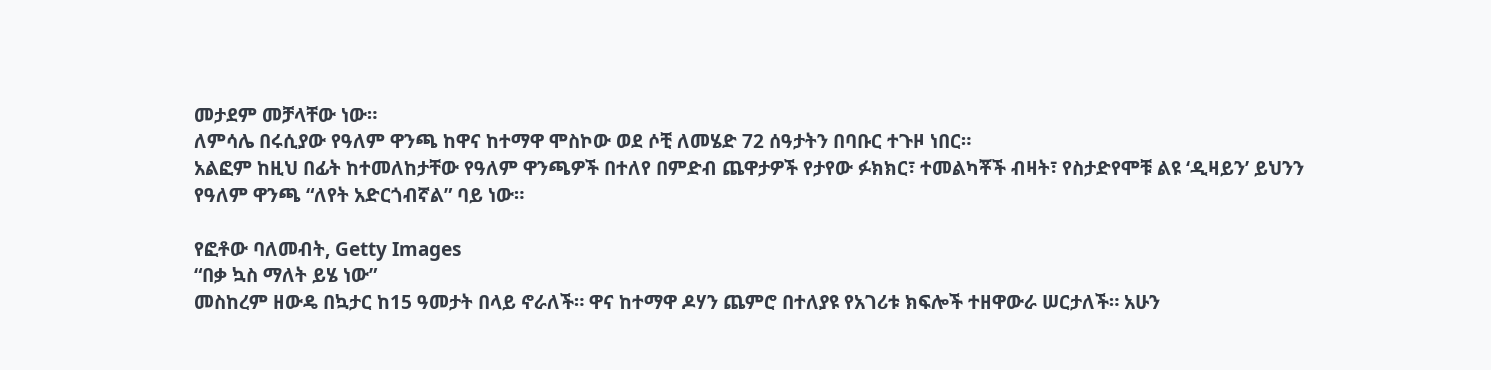መታደም መቻላቸው ነው።
ለምሳሌ በሩሲያው የዓለም ዋንጫ ከዋና ከተማዋ ሞስኮው ወደ ሶቺ ለመሄድ 72 ሰዓታትን በባቡር ተጉዞ ነበር።
አልፎም ከዚህ በፊት ከተመለከታቸው የዓለም ዋንጫዎች በተለየ በምድብ ጨዋታዎች የታየው ፉክክር፣ ተመልካቾች ብዛት፣ የስታድየሞቹ ልዩ ‘ዲዛይን’ ይህንን የዓለም ዋንጫ “ለየት አድርጎብኛል” ባይ ነው።

የፎቶው ባለመብት, Getty Images
“በቃ ኳስ ማለት ይሄ ነው”
መስከረም ዘውዴ በኳታር ከ15 ዓመታት በላይ ኖራለች። ዋና ከተማዋ ዶሃን ጨምሮ በተለያዩ የአገሪቱ ክፍሎች ተዘዋውራ ሠርታለች። አሁን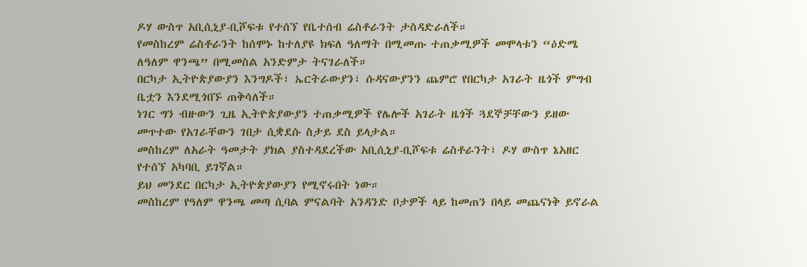ዶሃ ውስጥ አቢሲኒያ-ቢሾፍቱ የተሰኘ የቤተሰብ ሬስቶራንት ታስዳድራለች።
የመስከረም ሬስቶራንት ከሰሞኑ ከተለያዩ ክፍለ ዓለማት በሚመጡ ተጠቃሚዎች መሞላቱን “ዕድሜ ለዓለም ዋንጫ” በሚመስል አንድምታ ትናገራለች።
በርካታ ኢትዮጵያውያን እንግዶች፣ ኤርትራውያን፣ ሱዳናውያንን ጨምሮ የበርካታ አገራት ዜጎች ምግብ ቤቷን እንደሚጎበኙ ጠቅሳለች።
ነገር ግን ብዙውን ጊዜ ኢትዮጵያውያን ተጠቃሚዎች የሌሎች አገራት ዜጎች ጓደኞቻቸውን ይዘው መጥተው የአገራቸውን ገበታ ሲቋደሱ ስታይ ደስ ይላታል።
መስከረም ለአራት ዓመታት ያክል ያስተዳደረችው አቢሲኒያ-ቢሾፍቱ ሬስቶራንት፣ ዶሃ ውስጥ ኔአዘር የተሰኘ አካባቢ ይገኛል።
ይህ መንደር በርካታ ኢትዮጵያውያን የሚኖሩበት ነው።
መስከረም የዓለም ዋንጫ መጣ ሲባል ምናልባት አንዳንድ ቦታዎች ላይ ከመጠን በላይ መጨናነቅ ይኖራል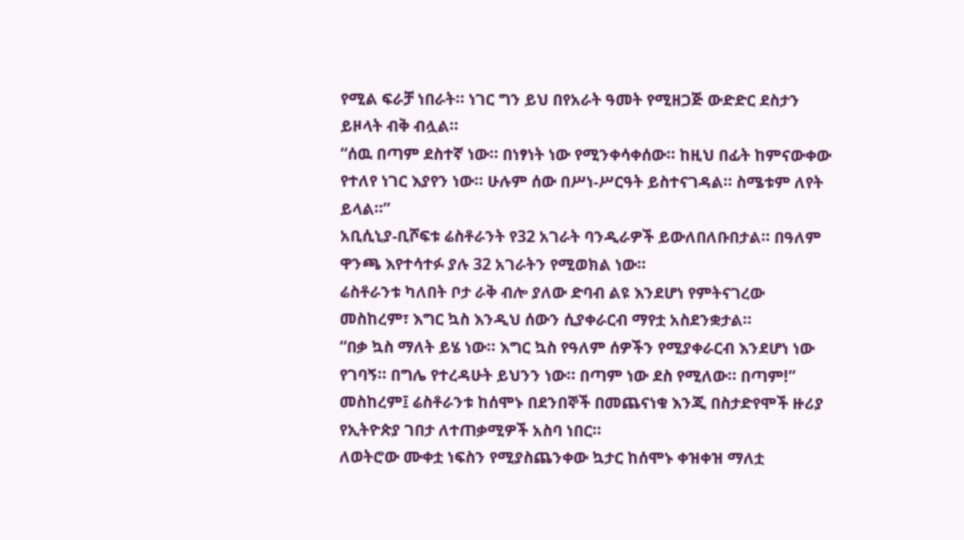የሚል ፍራቻ ነበራት። ነገር ግን ይህ በየአራት ዓመት የሚዘጋጅ ውድድር ደስታን ይዞላት ብቅ ብሏል።
“ሰዉ በጣም ደስተኛ ነው። በነፃነት ነው የሚንቀሳቀሰው። ከዚህ በፊት ከምናውቀው የተለየ ነገር እያየን ነው። ሁሉም ሰው በሥነ-ሥርዓት ይስተናገዳል። ስሜቱም ለየት ይላል።”
አቢሲኒያ-ቢሾፍቱ ሬስቶራንት የ32 አገራት ባንዲራዎች ይውለበለቡበታል። በዓለም ዋንጫ እየተሳተፉ ያሉ 32 አገራትን የሚወክል ነው።
ሬስቶራንቱ ካለበት ቦታ ራቅ ብሎ ያለው ድባብ ልዩ እንደሆነ የምትናገረው መስከረም፣ እግር ኳስ እንዲህ ሰውን ሲያቀራርብ ማየቷ አስደንቋታል።
“በቃ ኳስ ማለት ይሄ ነው። እግር ኳስ የዓለም ሰዎችን የሚያቀራርብ እንደሆነ ነው የገባኝ። በግሌ የተረዳሁት ይህንን ነው። በጣም ነው ደስ የሚለው። በጣም!”
መስከረም፤ ሬስቶራንቱ ከሰሞኑ በደንበኞች በመጨናነቁ እንጂ በስታድየሞች ዙሪያ የኢትዮጵያ ገበታ ለተጠቃሚዎች አስባ ነበር።
ለወትሮው ሙቀቷ ነፍስን የሚያስጨንቀው ኳታር ከሰሞኑ ቀዝቀዝ ማለቷ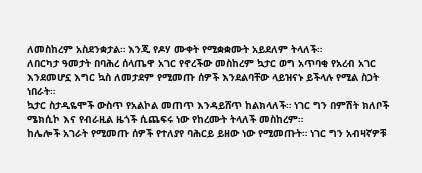ለመስከረም አስደንቋታል። እንጂ የዶሃ ሙቀት የሚቋቋሙት አይደለም ትላለች።
ለበርካታ ዓመታት በባሕረ ሰላጤዋ አገር የኖረችው መስከረም ኳታር ወግ አጥባቂ የአረብ አገር እንደመሆኗ እግር ኳስ ለመታደም የሚመጡ ሰዎች እንደልባቸው ላይዝናኑ ይችላሉ የሚል ስጋት ነበራት።
ኳታር ስታዲዬሞች ውስጥ የአልኮል መጠጥ እንዳይሸጥ ከልክላለች። ነገር ግን በምሽት ክለቦች ሜክሲኮ እና የብራዚል ዜጎች ሲጨፍሩ ነው የከረሙት ትላለች መስከረም።
ከሌሎች አገራት የሚመጡ ሰዎች የተለያየ ባሕርይ ይዘው ነው የሚመጡት። ነገር ግን አብዛኛዎቹ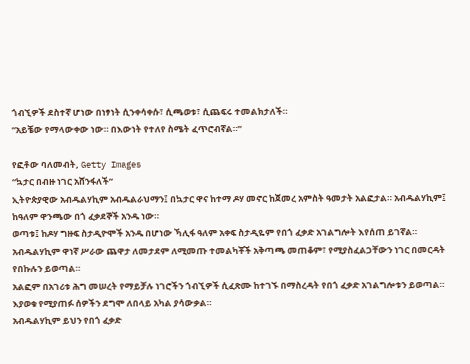ጎብኚዎች ደስተኛ ሆነው በነፃነት ሲንቀሳቀሱ፣ ሲጫወቱ፣ ሲጨፍሩ ተመልክታለች።
“አይቼው የማላውቀው ነው። በእውነት የተለየ ስሜት ፈጥሮብኛል።”

የፎቶው ባለመብት, Getty Images
“ኳታር በብዙ ነገር አሸንፋለች”
ኢትዮጵያዊው አብዱልሃኪም አብዱልራህማን፤ በኳታር ዋና ከተማ ዶሃ መኖር ከጀመረ አምስት ዓመታት አልፎታል። አብዱልሃኪም፤ ከዓለም ዋንጫው በጎ ፈቃደኞች አንዱ ነው።
ወጣቱ፤ ከዶሃ ግዙፍ ስታዲዮሞች አንዱ በሆነው ኻሊፋ ዓለም አቀፍ ስታዲዬም የበጎ ፈቃድ አገልግሎት እየሰጠ ይገኛል።
አብዱልሃኪም ዋነኛ ሥራው ጨዋታ ለመታደም ለሚመጡ ተመልካቾች አቅጣጫ መጠቆም፣ የሚያስፈልጋቸውን ነገር በመርዳት የበኩሉን ይወጣል።
አልፎም በአገሪቱ ሕግ መሠረት የማይቻሉ ነገሮችን ጎብኚዎች ሲፈጽሙ ከተገኙ በማስረዳት የበጎ ፈቃድ አገልግሎቱን ይወጣል። እያወቁ የሚያጠፉ ሰዎችን ደግሞ ለበላይ አካል ያሳውቃል።
አብዱልሃኪም ይህን የበጎ ፈቃድ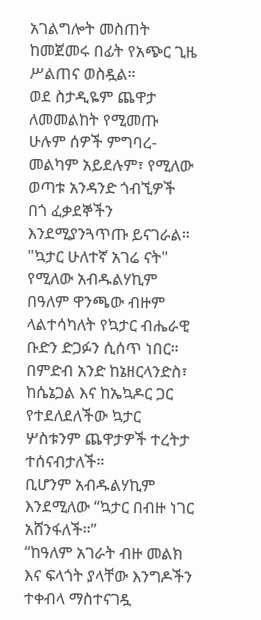አገልግሎት መስጠት ከመጀመሩ በፊት የአጭር ጊዜ ሥልጠና ወስዷል።
ወደ ስታዲዬም ጨዋታ ለመመልከት የሚመጡ ሁሉም ሰዎች ምግባረ-መልካም አይደሉም፣ የሚለው ወጣቱ አንዳንድ ጎብኚዎች በጎ ፈቃደኞችን እንደሚያንጓጥጡ ይናገራል።
"ኳታር ሁለተኛ አገሬ ናት" የሚለው አብዱልሃኪም በዓለም ዋንጫው ብዙም ላልተሳካለት የኳታር ብሔራዊ ቡድን ድጋፉን ሲሰጥ ነበር።
በምድብ አንድ ከኔዘርላንድስ፣ ከሴኔጋል እና ከኤኳዶር ጋር የተደለደለችው ኳታር ሦስቱንም ጨዋታዎች ተረትታ ተሰናብታለች።
ቢሆንም አብዱልሃኪም እንደሚለው “ኳታር በብዙ ነገር አሸንፋለች።”
“ከዓለም አገራት ብዙ መልክ እና ፍላጎት ያላቸው እንግዶችን ተቀብላ ማስተናገዷ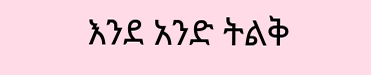እንደ አንድ ትልቅ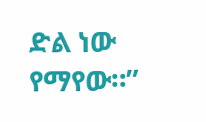ድል ነው የማየው።”